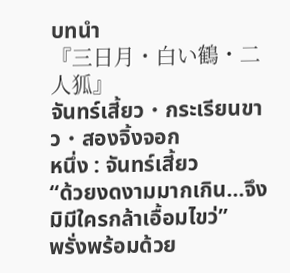บทนำ
『三日月・白い鶴・二人狐』
จันทร์เสี้ยว・กระเรียนขาว・สองจิ้งจอก
หนึ่ง : จันทร์เสี้ยว
“ด้วยงดงามมากเกิน...จึงมิมีใครกล้าเอื้อมไขว่”
พรั่งพร้อมด้วย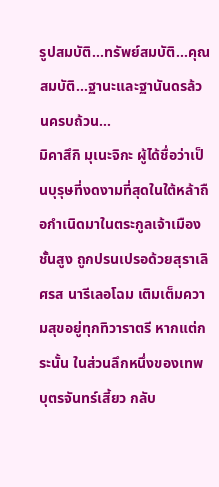รูปสมบัติ...ทรัพย์สมบัติ...คุณสมบัติ...ฐานะและฐานันดรล้วนครบถ้วน…
มิคาสึกิ มุเนะจิกะ ผู้ได้ชื่อว่าเป็นบุรุษที่งดงามที่สุดในใต้หล้าถือกำเนิดมาในตระกูลเจ้าเมืองชั้นสูง ถูกปรนเปรอด้วยสุราเลิศรส นารีเลอโฉม เติมเต็มความสุขอยู่ทุกทิวาราตรี หากแต่กระนั้น ในส่วนลึกหนึ่งของเทพบุตรจันทร์เสี้ยว กลับ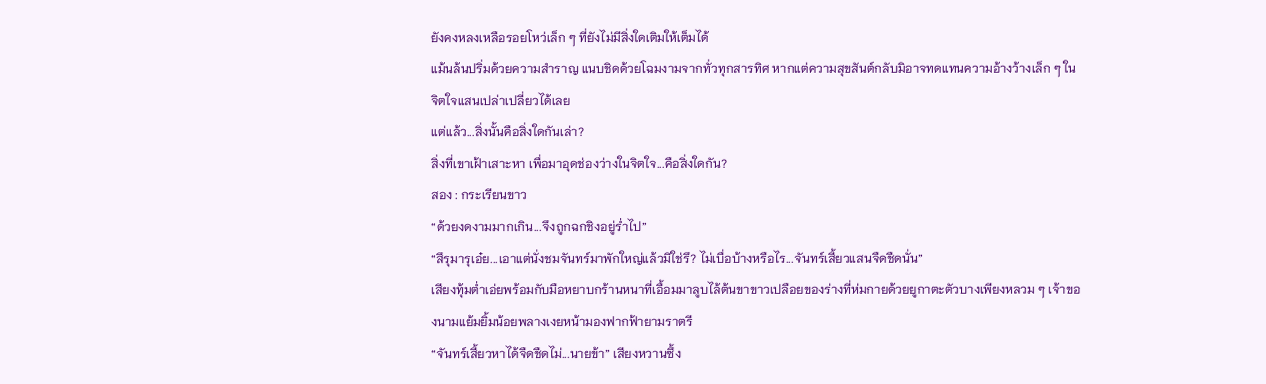ยังคงหลงเหลือรอยโหว่เล็ก ๆ ที่ยังไม่มีสิ่งใดเติมให้เต็มได้
แม้นล้นปริ่มด้วยความสำราญ แนบชิดด้วยโฉมงามจากทั่วทุกสารทิศ หากแต่ความสุขสันต์กลับมิอาจทดแทนความอ้างว้างเล็ก ๆ ในจิตใจแสนเปล่าเปลี่ยวได้เลย
แต่แล้ว...สิ่งนั้นคือสิ่งใดกันเล่า?
สิ่งที่เขาเฝ้าเสาะหา เพื่อมาอุดช่องว่างในจิตใจ...คือสิ่งใดกัน?
สอง : กระเรียนขาว
“ด้วยงดงามมากเกิน...จึงถูกฉกชิงอยู่ร่ำไป”
“สึรุมารุเอ๋ย...เอาแต่นั่งชมจันทร์มาพักใหญ่แล้วมิใช่รึ? ไม่เบื่อบ้างหรือไร...จันทร์เสี้ยวแสนจืดชืดนั่น”
เสียงทุ้มต่ำเอ่ยพร้อมกับมือหยาบกร้านหนาที่เอื้อมมาลูบไล้ต้นขาขาวเปลือยของร่างที่ห่มกายด้วยยูกาตะตัวบางเพียงหลวม ๆ เจ้าของนามแย้มยิ้มน้อยพลางเงยหน้ามองฟากฟ้ายามราตรี
“จันทร์เสี้ยวหาได้จืดชืดไม่...นายข้า” เสียงหวานซึ้ง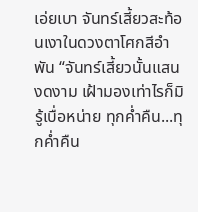เอ่ยเบา จันทร์เสี้ยวสะท้อนเงาในดวงตาโศกสีอำพัน “จันทร์เสี้ยวนั้นแสนงดงาม เฝ้ามองเท่าไรก็มิรู้เบื่อหน่าย ทุกค่ำคืน...ทุกค่ำคืน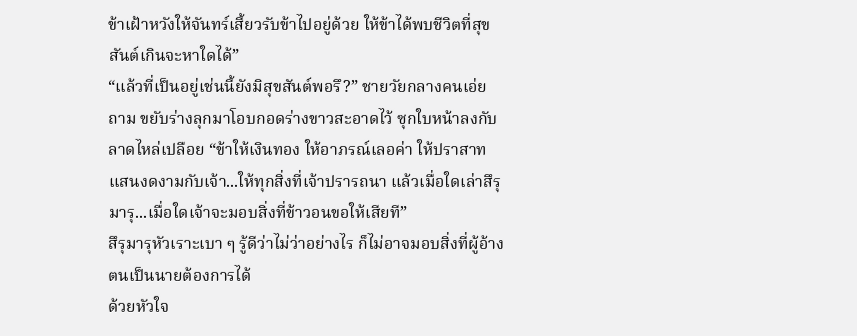ข้าเฝ้าหวังให้จันทร์เสี้ยวรับข้าไปอยู่ด้วย ให้ข้าได้พบชีวิตที่สุขสันต์เกินจะหาใดได้”
“แล้วที่เป็นอยู่เช่นนี้ยังมิสุขสันต์พอรึ?” ชายวัยกลางคนเอ่ยถาม ขยับร่างลุกมาโอบกอดร่างขาวสะอาดไว้ ซุกใบหน้าลงกับลาดไหล่เปลือย “ข้าให้เงินทอง ให้อาภรณ์เลอค่า ให้ปราสาทแสนงดงามกับเจ้า...ให้ทุกสิ่งที่เจ้าปรารถนา แล้วเมื่อใดเล่าสึรุมารุ...เมื่อใดเจ้าจะมอบสิ่งที่ข้าวอนขอให้เสียที”
สึรุมารุหัวเราะเบา ๆ รู้ดีว่าไม่ว่าอย่างไร ก็ไม่อาจมอบสิ่งที่ผู้อ้างตนเป็นนายต้องการได้
ด้วยหัวใจ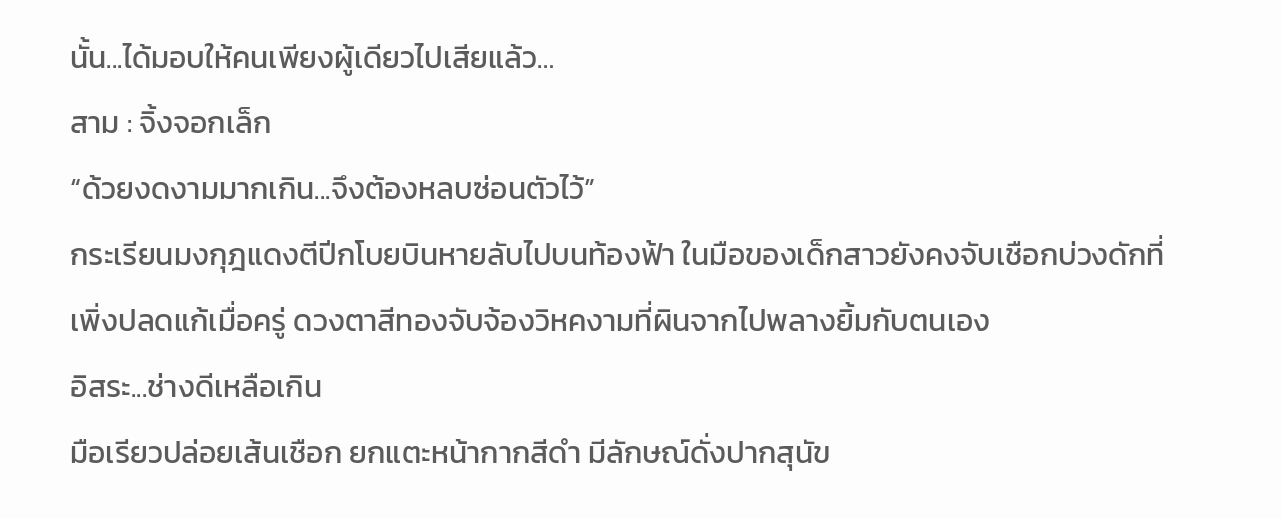นั้น...ได้มอบให้คนเพียงผู้เดียวไปเสียแล้ว…
สาม : จิ้งจอกเล็ก
“ด้วยงดงามมากเกิน...จึงต้องหลบซ่อนตัวไว้”
กระเรียนมงกุฎแดงตีปีกโบยบินหายลับไปบนท้องฟ้า ในมือของเด็กสาวยังคงจับเชือกบ่วงดักที่เพิ่งปลดแก้เมื่อครู่ ดวงตาสีทองจับจ้องวิหคงามที่ผินจากไปพลางยิ้มกับตนเอง
อิสระ...ช่างดีเหลือเกิน
มือเรียวปล่อยเส้นเชือก ยกแตะหน้ากากสีดำ มีลักษณ์ดั่งปากสุนัข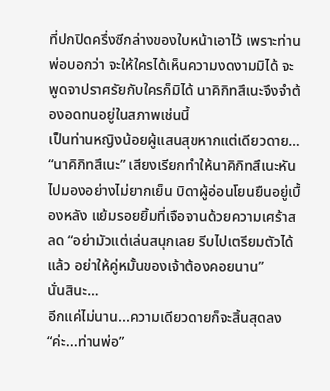ที่ปกปิดครึ่งซีกล่างของใบหน้าเอาไว้ เพราะท่านพ่อบอกว่า จะให้ใครได้เห็นความงดงามมิได้ จะพูดจาปราศรัยกับใครก็มิได้ นาคิกิทสึเนะจึงจำต้องอดทนอยู่ในสภาพเช่นนี้
เป็นท่านหญิงน้อยผู้แสนสุขหากแต่เดียวดาย…
“นาคิกิทสึเนะ” เสียงเรียกทำให้นาคิกิทสึเนะหันไปมองอย่างไม่ยากเย็น บิดาผู้อ่อนโยนยืนอยู่เบื้องหลัง แย้มรอยยิ้มที่เจือจานด้วยความเศร้าสลด “อย่ามัวแต่เล่นสนุกเลย รีบไปเตรียมตัวได้แล้ว อย่าให้คู่หมั้นของเจ้าต้องคอยนาน”
นั่นสินะ…
อีกแค่ไม่นาน...ความเดียวดายก็จะสิ้นสุดลง
“ค่ะ...ท่านพ่อ”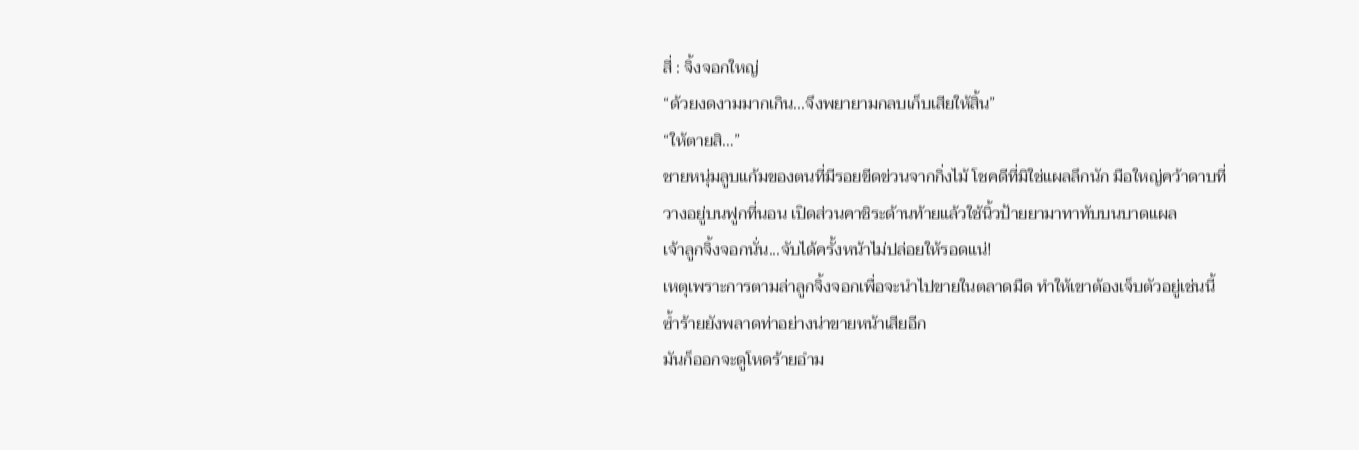สี่ : จิ้งจอกใหญ่
“ด้วยงดงามมากเกิน...จึงพยายามกลบเก็บเสียให้สิ้น”
“ให้ตายสิ…”
ชายหนุ่มลูบแก้มของตนที่มีรอยขีดข่วนจากกิ่งไม้ โชคดีที่มิใช่แผลลึกนัก มือใหญ่คว้าดาบที่วางอยู่บนฟูกที่นอน เปิดส่วนคาชิระด้านท้ายแล้วใช้นิ้วป้ายยามาทาทับบนบาดแผล
เจ้าลูกจิ้งจอกนั่น...จับได้ครั้งหน้าไม่ปล่อยให้รอดแน่!
เหตุเพราะการตามล่าลูกจิ้งจอกเพื่อจะนำไปขายในตลาดมืด ทำให้เขาต้องเจ็บตัวอยู่เช่นนี้ ซ้ำร้ายยังพลาดท่าอย่างน่าขายหน้าเสียอีก
มันก็ออกจะดูโหดร้ายอำม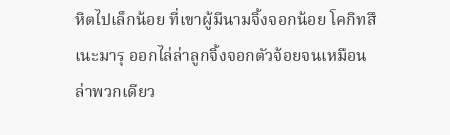หิตไปเล็กน้อย ที่เขาผู้มีนามจิ้งจอกน้อย โคกิทสึเนะมารุ ออกไล่ล่าลูกจิ้งจอกตัวจ้อยจนเหมือนล่าพวกเดียว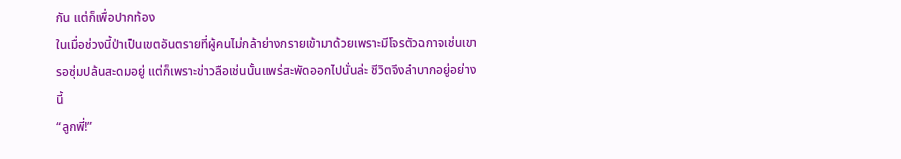กัน แต่ก็เพื่อปากท้อง
ในเมื่อช่วงนี้ป่าเป็นเขตอันตรายที่ผู้คนไม่กล้าย่างกรายเข้ามาด้วยเพราะมีโจรตัวฉกาจเช่นเขารอซุ่มปล้นสะดมอยู่ แต่ก็เพราะข่าวลือเช่นนั้นแพร่สะพัดออกไปนั่นล่ะ ชีวิตจึงลำบากอยู่อย่างนี้
“ลูกพี่!”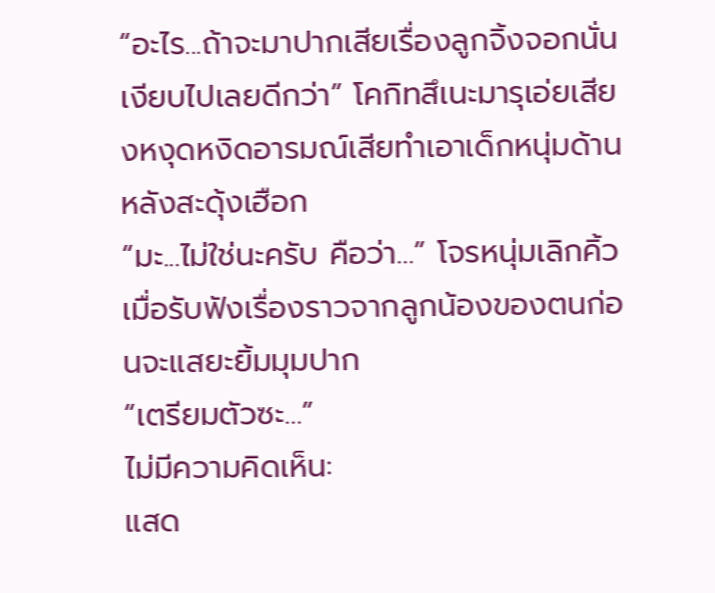“อะไร...ถ้าจะมาปากเสียเรื่องลูกจิ้งจอกนั่น เงียบไปเลยดีกว่า” โคกิทสึเนะมารุเอ่ยเสียงหงุดหงิดอารมณ์เสียทำเอาเด็กหนุ่มด้านหลังสะดุ้งเฮือก
“มะ...ไม่ใช่นะครับ คือว่า…” โจรหนุ่มเลิกคิ้วเมื่อรับฟังเรื่องราวจากลูกน้องของตนก่อนจะแสยะยิ้มมุมปาก
“เตรียมตัวซะ…”
ไม่มีความคิดเห็น:
แสด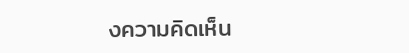งความคิดเห็น